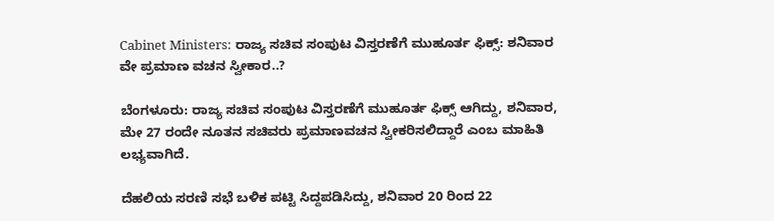Cabinet Ministers: ರಾಜ್ಯ ಸಚಿವ ಸಂಪುಟ ವಿಸ್ತರಣೆಗೆ ಮುಹೂರ್ತ ಫಿಕ್ಸ್: ಶನಿವಾರ ವೇ ಪ್ರಮಾಣ ವಚನ ಸ್ವೀಕಾರ..?

ಬೆಂಗಳೂರು: ರಾಜ್ಯ ಸಚಿವ ಸಂಪುಟ ವಿಸ್ತರಣೆಗೆ ಮುಹೂರ್ತ ಫಿಕ್ಸ್ ಆಗಿದ್ದು, ಶನಿವಾರ, ಮೇ 27 ರಂದೇ ನೂತನ ಸಚಿವರು ಪ್ರಮಾಣವಚನ ಸ್ವೀಕರಿಸಲಿದ್ದಾರೆ ಎಂಬ ಮಾಹಿತಿ ಲಭ್ಯವಾಗಿದೆ.

ದೆಹಲಿಯ ಸರಣಿ ಸಭೆ ಬಳಿಕ ಪಟ್ಟಿ ಸಿದ್ದಪಡಿಸಿದ್ದು, ಶನಿವಾರ 20 ರಿಂದ 22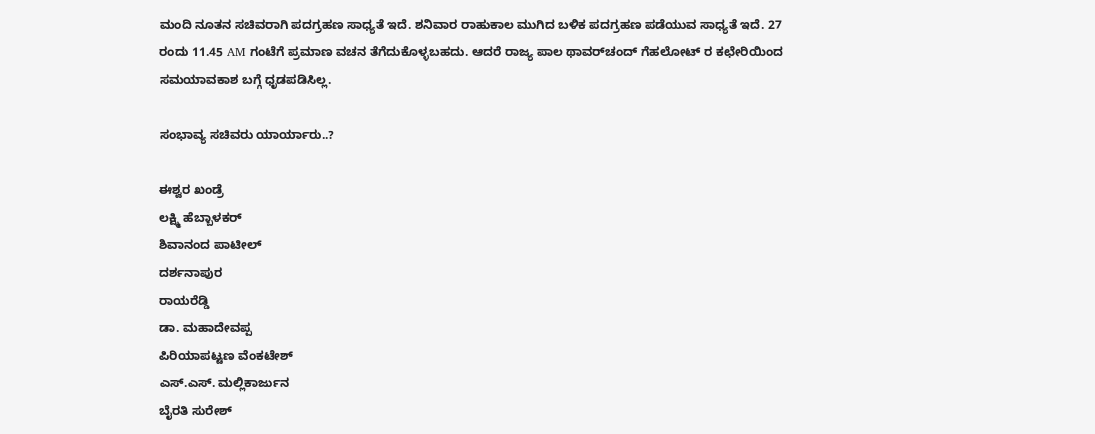ಮಂದಿ ನೂತನ ಸಚಿವರಾಗಿ‌ ಪದಗ್ರಹಣ ಸಾಧ್ಯತೆ ಇದೆ. ಶನಿವಾರ ರಾಹುಕಾಲ ಮುಗಿದ ಬಳಿಕ ಪದಗ್ರಹಣ ಪಡೆಯುವ ಸಾಧ್ಯತೆ ಇದೆ. 27 ರಂದು 11.45 AM ಗಂಟೆಗೆ ಪ್ರಮಾಣ ವಚನ ತೆಗೆದುಕೊಳ್ಳಬಹದು. ಆದರೆ ರಾಜ್ಯ ಪಾಲ ಥಾವರ್‌ಚಂದ್ ಗೆಹಲೋಟ್ ರ ಕಛೇರಿಯಿಂದ ಸಮಯಾವಕಾಶ ಬಗ್ಗೆ ಧೃಡಪಡಿಸಿಲ್ಲ.

ಸಂಭಾವ್ಯ ಸಚಿವರು ಯಾರ್ಯಾರು..?

ಈಶ್ವರ ಖಂಡ್ರೆ
ಲಕ್ಷ್ಮಿ ಹೆಬ್ಬಾಳಕರ್
ಶಿವಾನಂದ ಪಾಟೀಲ್
ದರ್ಶನಾಪುರ
ರಾಯರೆಡ್ಡಿ
ಡಾ. ಮಹಾದೇವಪ್ಪ
ಪಿರಿಯಾಪಟ್ಟಣ ವೆಂಕಟೇಶ್
ಎಸ್.ಎಸ್. ಮಲ್ಲಿಕಾರ್ಜುನ
ಬೈರತಿ ಸುರೇಶ್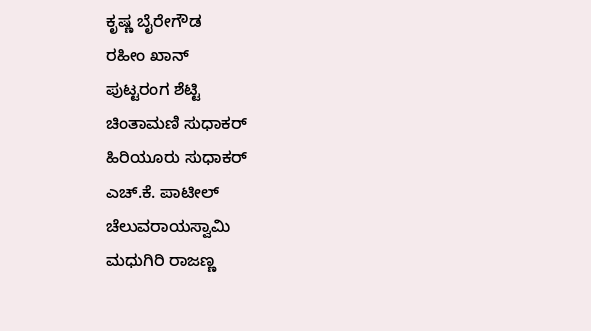ಕೃಷ್ಣ ಬೈರೇಗೌಡ
ರಹೀಂ ಖಾನ್
ಪುಟ್ಟರಂಗ ಶೆಟ್ಟಿ
ಚಿಂತಾಮಣಿ ಸುಧಾಕರ್
ಹಿರಿಯೂರು ಸುಧಾಕರ್
ಎಚ್.ಕೆ. ಪಾಟೀಲ್
ಚೆಲುವರಾಯಸ್ವಾಮಿ
ಮಧುಗಿರಿ ರಾಜಣ್ಣ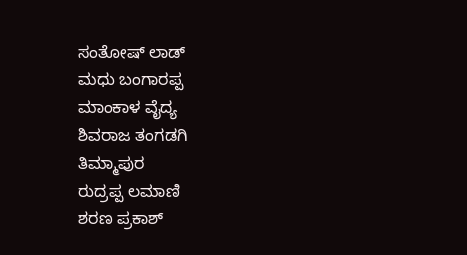ಸಂತೋಷ್ ಲಾಡ್
ಮಧು ಬಂಗಾರಪ್ಪ
ಮಾಂಕಾಳ ವೈದ್ಯ
ಶಿವರಾಜ ತಂಗಡಗಿ
ತಿಮ್ಮಾಪುರ
ರುದ್ರಪ್ಪ ಲಮಾಣಿ
ಶರಣ ಪ್ರಕಾಶ್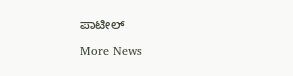ಪಾಟೀಲ್

More News